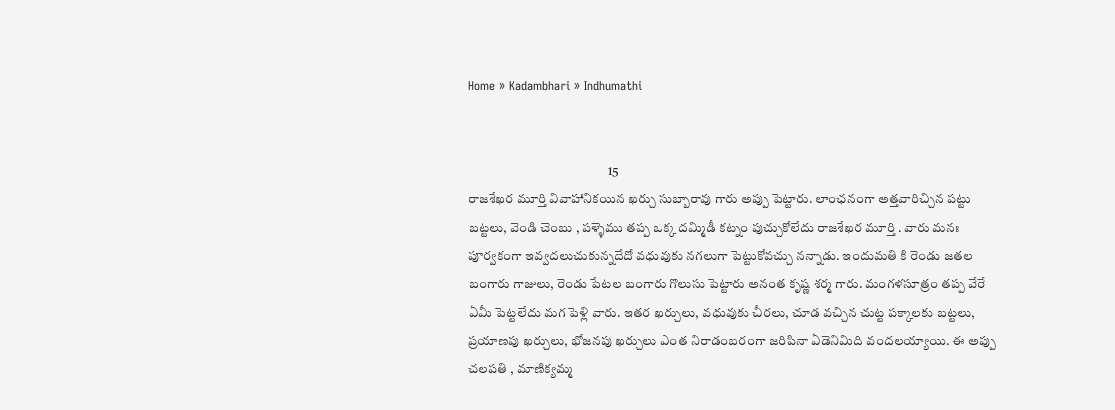Home » Kadambhari » Indhumathi


                                                     15
రాజశేఖర మూర్తి వివాహానికయిన ఖర్చు సుబ్బారావు గారు అప్పు పెట్టారు. లాంఛనంగా అత్తవారిచ్చిన పట్టు బట్టలు, వెండి చెంబు , పళ్ళెము తప్ప ఒక్క దమ్మిడీ కట్నం పుచ్చుకోలేదు రాజశేఖర మూర్తి . వారు మనః పూర్వకంగా ఇవ్వదలుచుకున్నదేదో వధువుకు నగలుగా పెట్టుకోవచ్చు నన్నాడు. ఇందుమతి కి రెండు జతల బంగారు గాజులు, రెండు పేటల బంగారు గొలుసు పెట్టారు అనంత కృష్ణ శర్మ గారు. మంగళసూత్రం తప్ప వేరే ఏమీ పెట్టలేదు మగ పెళ్లి వారు. ఇతర ఖర్చులు, వధువుకు చీరలు, చూడ వచ్చిన చుట్ట పక్కాలకు బట్టలు, ప్రయాణపు ఖర్చులు, భోజనపు ఖర్చులు ఎంత నిరాడంబరంగా జరిపినా ఏడెనిమిది వందలయ్యాయి. ఈ అప్పు చలపతి , మాణిక్యమ్మ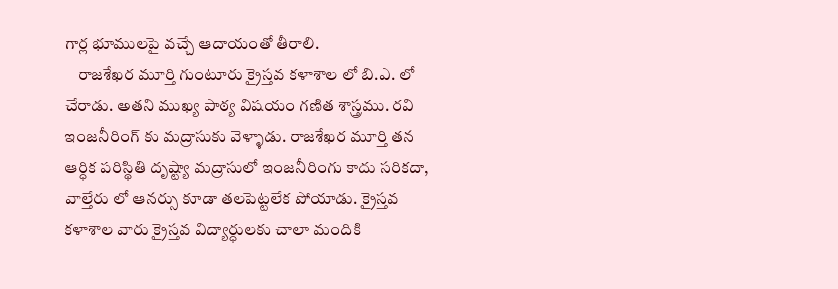గార్ల భూములపై వచ్చే ఆదాయంతో తీరాలి.
    రాజశేఖర మూర్తి గుంటూరు క్రైస్తవ కళాశాల లో బి.ఎ. లో చేరాడు. అతని ముఖ్య పాఠ్య విషయం గణిత శాస్త్రము. రవి ఇంజనీరింగ్ కు మద్రాసుకు వెళ్ళాడు. రాజశేఖర మూర్తి తన ఆర్ధిక పరిస్థితి దృష్ట్యా మద్రాసులో ఇంజనీరింగు కాదు సరికదా, వాల్తేరు లో ఆనర్సు కూడా తలపెట్టలేక పోయాడు. క్రైస్తవ కళాశాల వారు క్రైస్తవ విద్యార్ధులకు చాలా మందికి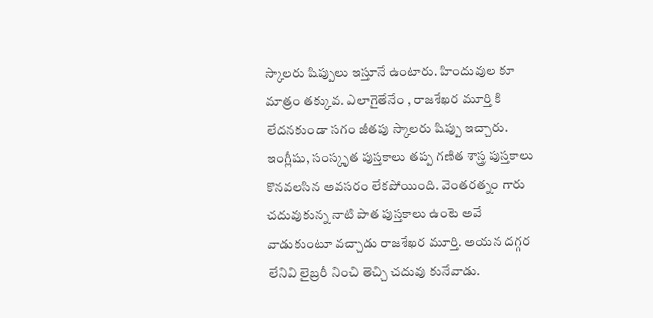స్కాలరు షిప్పులు ఇస్తూనే ఉంటారు. హిందువుల కూ మాత్రం తక్కువ. ఎలాగైతేనేం , రాజశేఖర మూర్తి కి లేదనకుండా సగం జీతపు స్కాలరు షిప్పు ఇచ్చారు. ఇంగ్లీషు, సంస్కృత పుస్తకాలు తప్ప గణిత శాస్త్ర పుస్తకాలు కొనవలసిన అవసరం లేకపోయింది. వెంతరత్నం గారు చదువుకున్న నాటి పాత పుస్తకాలు ఉంటె అవే వాడుకుంటూ వచ్చాడు రాజశేఖర మూర్తి. అయన దగ్గర లేనివి లైబ్రరీ నించి తెచ్చి చదువు కునేవాడు.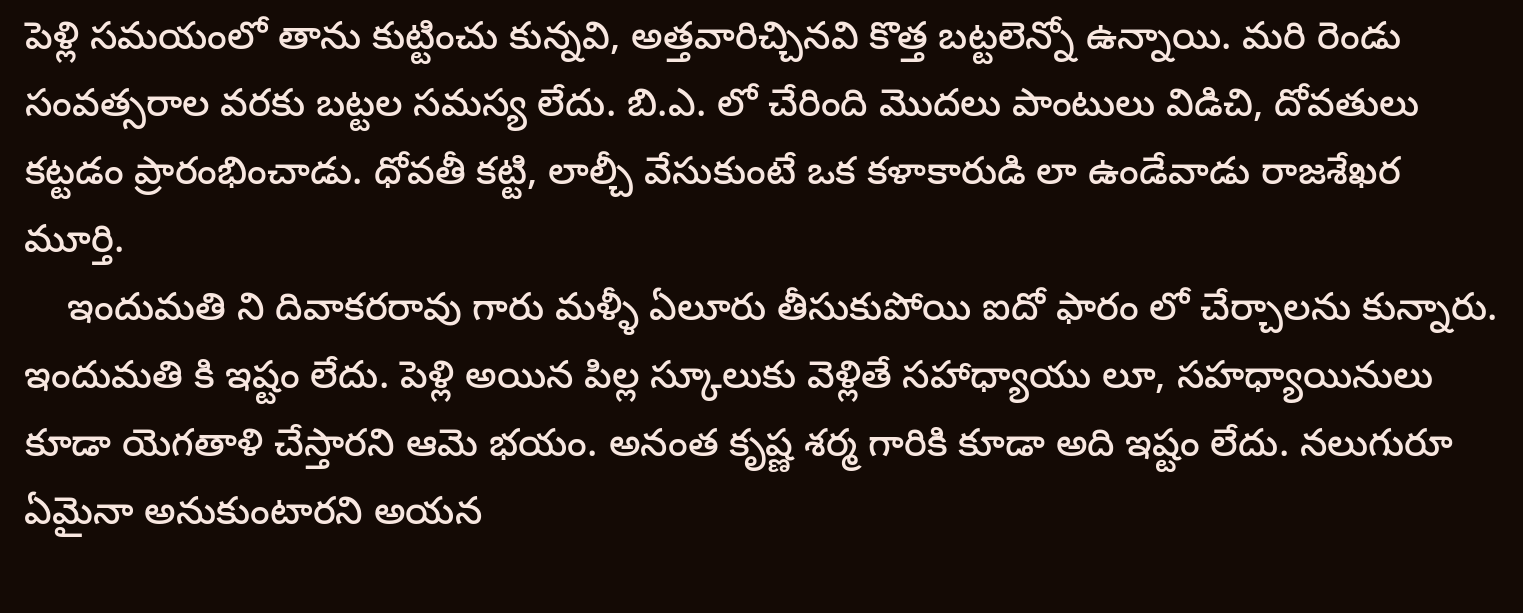పెళ్లి సమయంలో తాను కుట్టించు కున్నవి, అత్తవారిచ్చినవి కొత్త బట్టలెన్నో ఉన్నాయి. మరి రెండు సంవత్సరాల వరకు బట్టల సమస్య లేదు. బి.ఎ. లో చేరింది మొదలు పాంటులు విడిచి, దోవతులు కట్టడం ప్రారంభించాడు. ధోవతీ కట్టి, లాల్చీ వేసుకుంటే ఒక కళాకారుడి లా ఉండేవాడు రాజశేఖర మూర్తి.
    ఇందుమతి ని దివాకరరావు గారు మళ్ళీ ఏలూరు తీసుకుపోయి ఐదో ఫారం లో చేర్చాలను కున్నారు. ఇందుమతి కి ఇష్టం లేదు. పెళ్లి అయిన పిల్ల స్కూలుకు వెళ్లితే సహాధ్యాయు లూ, సహధ్యాయినులు కూడా యెగతాళి చేస్తారని ఆమె భయం. అనంత కృష్ణ శర్మ గారికి కూడా అది ఇష్టం లేదు. నలుగురూ ఏమైనా అనుకుంటారని అయన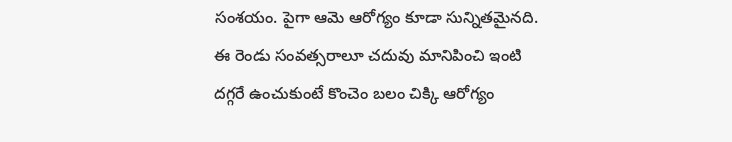సంశయం. పైగా ఆమె ఆరోగ్యం కూడా సున్నితమైనది. ఈ రెండు సంవత్సరాలూ చదువు మానిపించి ఇంటి దగ్గరే ఉంచుకుంటే కొంచెం బలం చిక్కి ఆరోగ్యం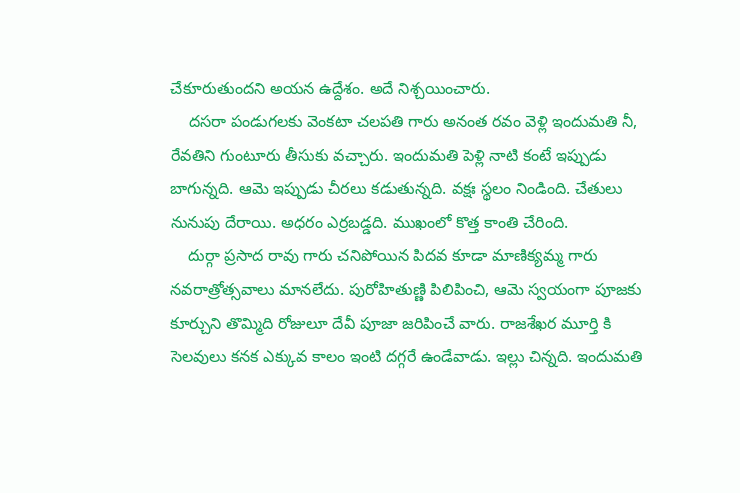చేకూరుతుందని అయన ఉద్దేశం. అదే నిశ్చయించారు.
    దసరా పండుగలకు వెంకటా చలపతి గారు అనంత రవం వెళ్లి ఇందుమతి నీ, రేవతిని గుంటూరు తీసుకు వచ్చారు. ఇందుమతి పెళ్లి నాటి కంటే ఇప్పుడు బాగున్నది. ఆమె ఇప్పుడు చీరలు కడుతున్నది. వక్షః స్థలం నిండింది. చేతులు నునుపు దేరాయి. అధరం ఎర్రబడ్డది. ముఖంలో కొత్త కాంతి చేరింది.
    దుర్గా ప్రసాద రావు గారు చనిపోయిన పిదవ కూడా మాణిక్యమ్మ గారు నవరాత్రోత్సవాలు మానలేదు. పురోహితుణ్ణి పిలిపించి, ఆమె స్వయంగా పూజకు కూర్చుని తొమ్మిది రోజులూ దేవీ పూజా జరిపించే వారు. రాజశేఖర మూర్తి కి సెలవులు కనక ఎక్కువ కాలం ఇంటి దగ్గరే ఉండేవాడు. ఇల్లు చిన్నది. ఇందుమతి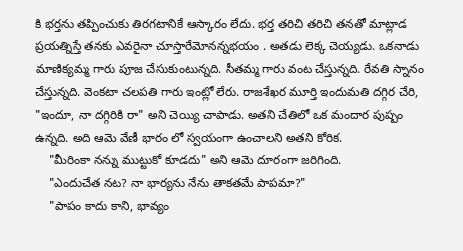కి భర్తను తప్పించుకు తిరగటానికే ఆస్కారం లేదు. భర్త తరిచి తరిచి తనతో మాట్లాడ ప్రయత్నిస్తే తనకు ఎవరైనా చూస్తారేమోనన్నభయం . అతడు లెక్క చెయ్యడు. ఒకనాడు మాణిక్యమ్మ గారు పూజ చేసుకుంటున్నది. సీతమ్మ గారు వంట చేస్తున్నది. రేవతి స్నానం చేస్తున్నది. వెంకటా చలపతి గారు ఇంట్లో లేరు. రాజశేఖర మూర్తి ఇందుమతి దగ్గిర చేరి, "ఇందూ, నా దగ్గిరికి రా" అని చెయ్యి చాపాడు. అతని చేతిలో ఒక మందార పుష్పం ఉన్నది. అది ఆమె వేణీ భారం లో స్వయంగా ఉంచాలని అతని కోరిక.
    "మీరింకా నన్ను ముట్టుకో కూడదు" అని ఆమె దూరంగా జరిగింది.
    "ఎందుచేత నట? నా భార్యను నేను తాకతమే పాపమా?"
    "పాపం కాదు కాని, భావ్యం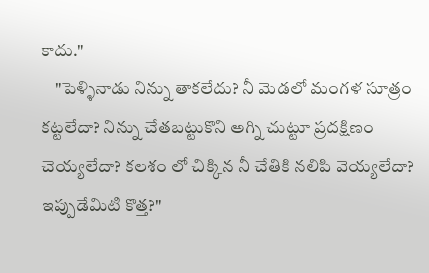కాదు."
    "పెళ్ళినాడు నిన్ను తాకలేదు? నీ మెడలో మంగళ సూత్రం కట్టలేదా? నిన్ను చేతబట్టుకొని అగ్ని చుట్టూ ప్రదక్షిణం చెయ్యలేదా? కలశం లో చిక్కిన నీ చేతికి నలిపి వెయ్యలేదా? ఇప్పుడేమిటి కొత్త?"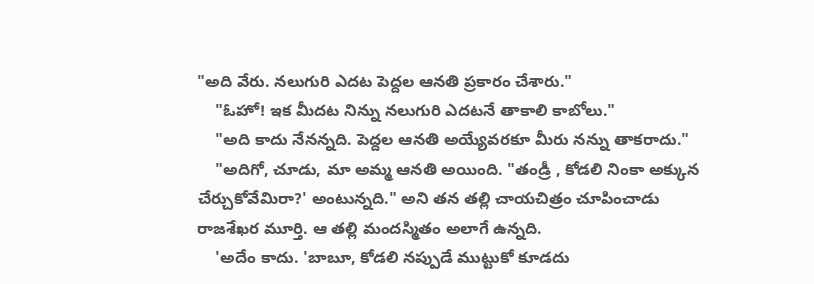"అది వేరు. నలుగురి ఎదట పెద్దల ఆనతి ప్రకారం చేశారు."
    "ఓహో! ఇక మీదట నిన్ను నలుగురి ఎదటనే తాకాలి కాబోలు."
    "అది కాదు నేనన్నది. పెద్దల ఆనతి అయ్యేవరకూ మీరు నన్ను తాకరాదు."
    "అదిగో, చూడు, మా అమ్మ ఆనతి అయింది. "తండ్రీ , కోడలి నింకా అక్కున చేర్చుకోవేమిరా?' అంటున్నది." అని తన తల్లి చాయచిత్రం చూపించాడు రాజశేఖర మూర్తి. ఆ తల్లి మందస్మితం అలాగే ఉన్నది.
    'అదేం కాదు. 'బాబూ, కోడలి నప్పుడే ముట్టుకో కూడదు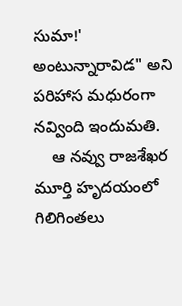సుమా!' అంటున్నారావిడ" అని పరిహాస మధురంగా నవ్వింది ఇందుమతి.
    ఆ నవ్వు రాజశేఖర మూర్తి హృదయంలో గిలిగింతలు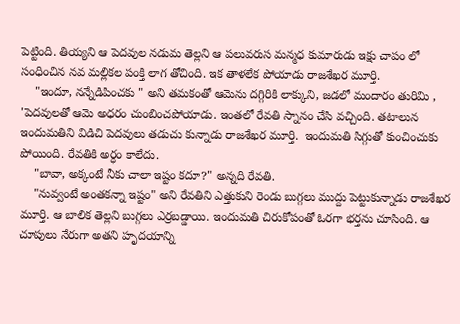పెట్టింది. తియ్యని ఆ పెదవుల నడుమ తెల్లని ఆ పలువరుస మన్మధ కుమారుడు ఇక్షు చాపం లో సంధించిన నవ మల్లికల పంక్తి లాగ తోచింది. ఇక తాళలేక పోయాడు రాజశేఖర మూర్తి.
    "ఇందూ, నన్నేడిపించకు " అని తమకంతో ఆమెను దగ్గిరికి లాక్కుని, జడలో మందారం తురిమి , 'పెదవులతో ఆమె అధరం చుంబించపోయాడు. ఇంతలో రేవతి స్నానం చేసి వచ్చింది. తటాలున ఇందుమతిని విడిచి పెదవులు తడుచు కున్నాడు రాజశేఖర మూర్తి.  ఇందుమతి సిగ్గుతో కుంచించుకు పోయింది. రేవతికి అర్ధం కాలేదు.
    "బావా, అక్కంటే నీకు చాలా ఇష్టం కదూ?" అన్నది రేవతి.
    "నువ్వంటే అంతకన్నా ఇష్టం" అని రేవతిని ఎత్తుకుని రెండు బుగ్గలు ముద్దు పెట్టుకున్నాడు రాజశేఖర మూర్తి. ఆ బాలిక తెల్లని బుగ్గలు ఎర్రబడ్డాయి. ఇందుమతి చిరుకోపంతో ఓరగా భర్తను చూసింది. ఆ చూపులు నేరుగా అతని హృదయాన్ని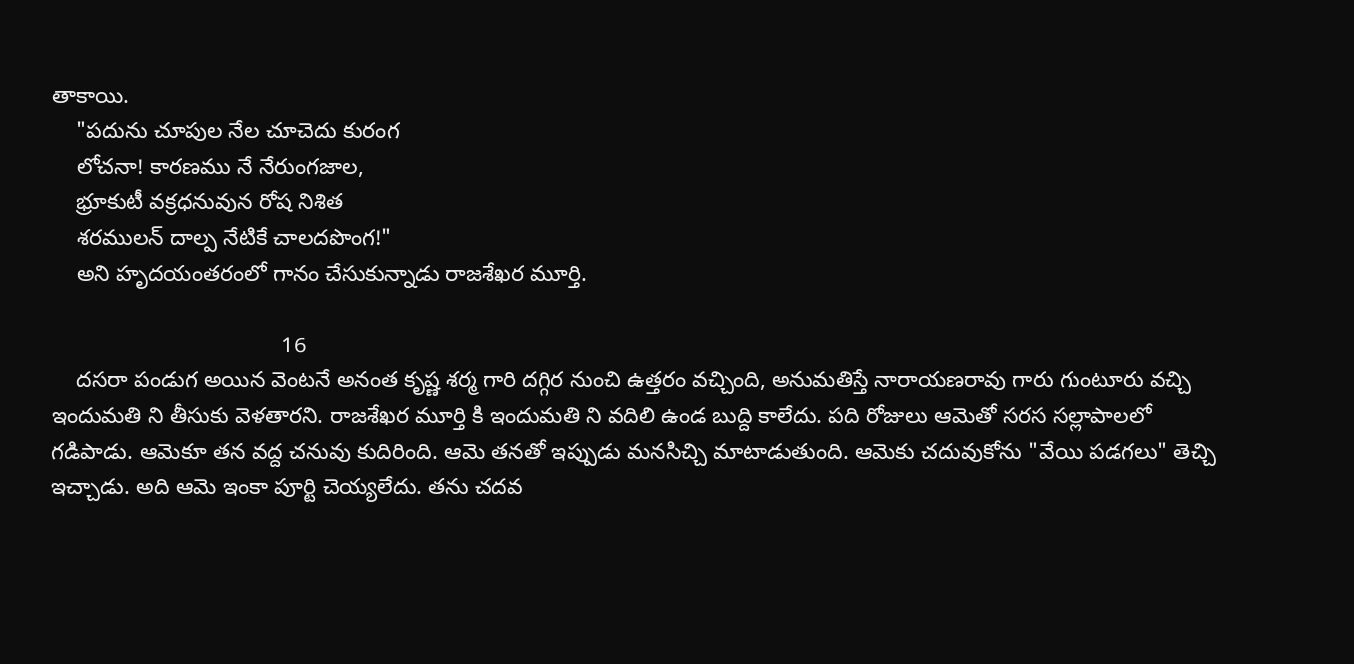తాకాయి.
    "పదును చూపుల నేల చూచెదు కురంగ
    లోచనా! కారణము నే నేరుంగజాల,
    భ్రూకుటీ వక్రధనువున రోష నిశిత
    శరములన్ దాల్ప నేటికే చాలదపొంగ!"
    అని హృదయంతరంలో గానం చేసుకున్నాడు రాజశేఖర మూర్తి.

                                     16
    దసరా పండుగ అయిన వెంటనే అనంత కృష్ణ శర్మ గారి దగ్గిర నుంచి ఉత్తరం వచ్చింది, అనుమతిస్తే నారాయణరావు గారు గుంటూరు వచ్చి ఇందుమతి ని తీసుకు వెళతారని. రాజశేఖర మూర్తి కి ఇందుమతి ని వదిలి ఉండ బుద్ది కాలేదు. పది రోజులు ఆమెతో సరస సల్లాపాలలో గడిపాడు. ఆమెకూ తన వద్ద చనువు కుదిరింది. ఆమె తనతో ఇప్పుడు మనసిచ్చి మాటాడుతుంది. ఆమెకు చదువుకోను "వేయి పడగలు" తెచ్చి ఇచ్చాడు. అది ఆమె ఇంకా పూర్టి చెయ్యలేదు. తను చదవ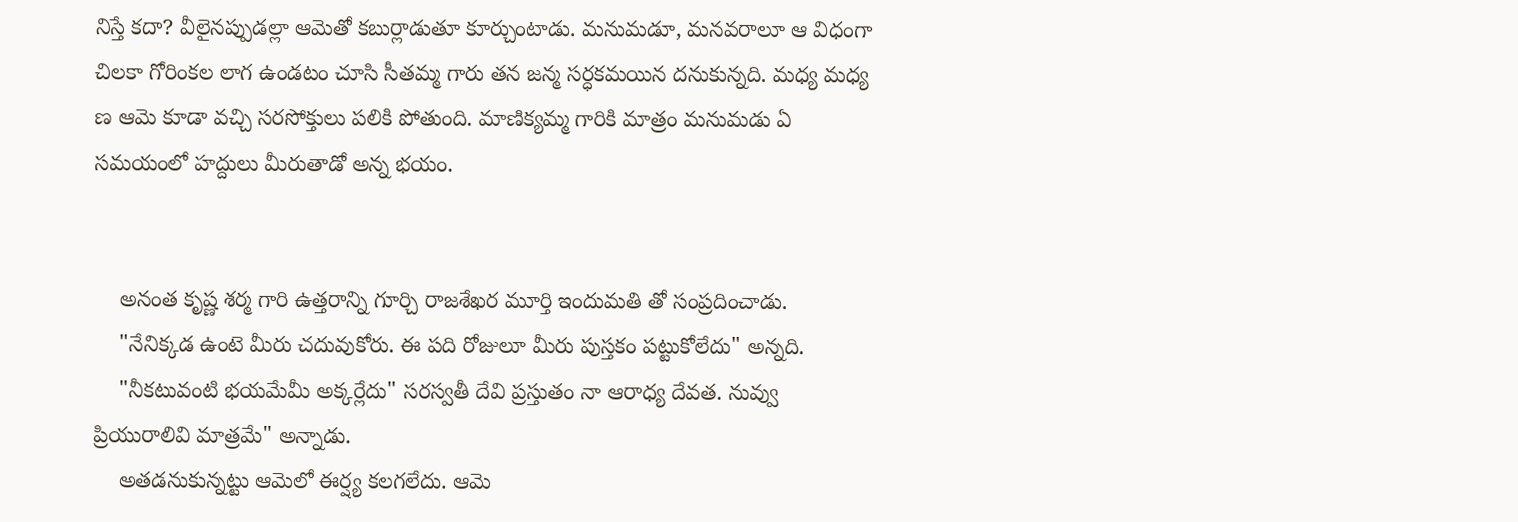నిస్తే కదా? వీలైనప్పుడల్లా ఆమెతో కబుర్లాడుతూ కూర్చుంటాడు. మనుమడూ, మనవరాలూ ఆ విధంగా చిలకా గోరింకల లాగ ఉండటం చూసి సీతమ్మ గారు తన జన్మ సర్ధకమయిన దనుకున్నది. మధ్య మధ్య ణ ఆమె కూడా వచ్చి సరసోక్తులు పలికి పోతుంది. మాణిక్యమ్మ గారికి మాత్రం మనుమడు ఏ సమయంలో హద్దులు మీరుతాడో అన్న భయం.


    అనంత కృష్ణ శర్మ గారి ఉత్తరాన్ని గూర్చి రాజశేఖర మూర్తి ఇందుమతి తో సంప్రదించాడు.
    "నేనిక్కడ ఉంటె మీరు చదువుకోరు. ఈ పది రోజులూ మీరు పుస్తకం పట్టుకోలేదు" అన్నది.
    "నీకటువంటి భయమేమీ అక్కర్లేదు" సరస్వతీ దేవి ప్రస్తుతం నా ఆరాధ్య దేవత. నువ్వు ప్రియురాలివి మాత్రమే" అన్నాడు.
    అతడనుకున్నట్టు ఆమెలో ఈర్ష్య కలగలేదు. ఆమె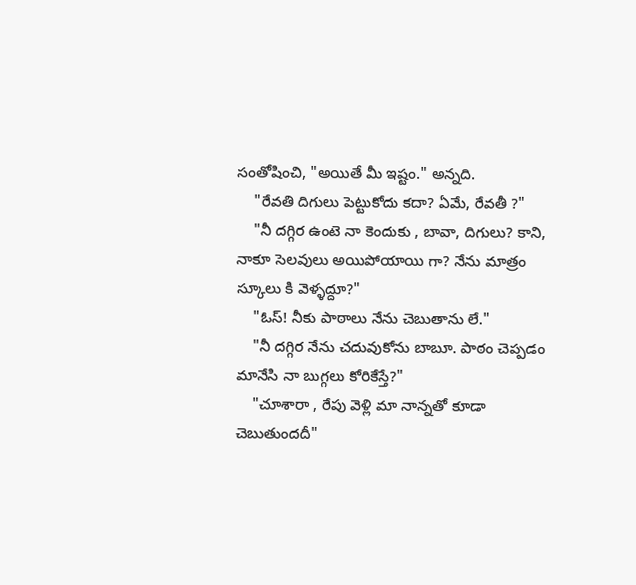సంతోషించి, "అయితే మీ ఇష్టం." అన్నది.
    "రేవతి దిగులు పెట్టుకోదు కదా? ఏమే, రేవతీ ?"
    "నీ దగ్గిర ఉంటె నా కెందుకు , బావా, దిగులు? కాని, నాకూ సెలవులు అయిపోయాయి గా? నేను మాత్రం స్కూలు కి వెళ్ళద్దూ?"
    "ఓస్! నీకు పాఠాలు నేను చెబుతాను లే."
    "నీ దగ్గిర నేను చదువుకోను బాబూ. పాఠం చెప్పడం మానేసి నా బుగ్గలు కోరికేస్తే?"
    "చూశారా , రేపు వెళ్లి మా నాన్నతో కూడా చెబుతుందదీ"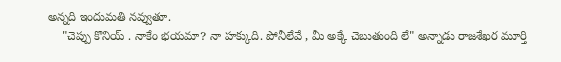అన్నది ఇందుమతి నవ్వుతూ.
    "చెప్పు కొనియ్ . నాకేం భయమా? నా హక్కుది. పోనీలేవే , మీ అక్కే చెబుతుంది లే" అన్నాడు రాజశేఖర మూర్తి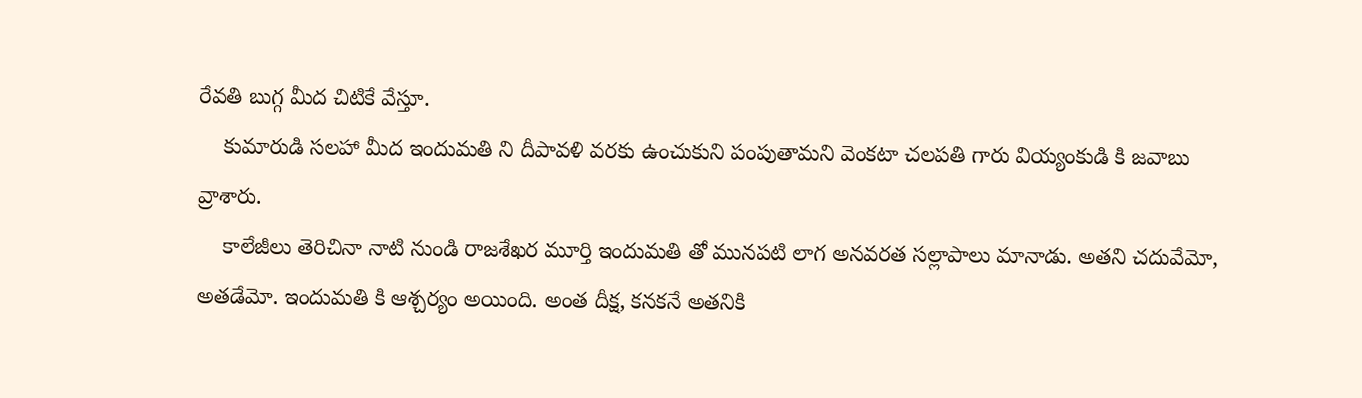రేవతి బుగ్గ మీద చిటికే వేస్తూ.
    కుమారుడి సలహా మీద ఇందుమతి ని దీపావళి వరకు ఉంచుకుని పంపుతామని వెంకటా చలపతి గారు వియ్యంకుడి కి జవాబు వ్రాశారు.
    కాలేజీలు తెరిచినా నాటి నుండి రాజశేఖర మూర్తి ఇందుమతి తో మునపటి లాగ అనవరత సల్లాపాలు మానాడు. అతని చదువేమో, అతడేమో. ఇందుమతి కి ఆశ్చర్యం అయింది. అంత దీక్ష, కనకనే అతనికి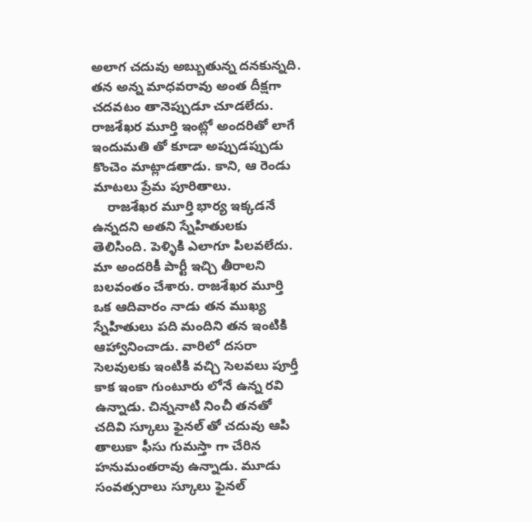అలాగ చదువు అబ్బుతున్న దనకున్నది. తన అన్న మాధవరావు అంత దీక్షగా చదవటం తానెప్పుడూ చూడలేదు. రాజశేఖర మూర్తి ఇంట్లో అందరితో లాగే ఇందుమతి తో కూడా అప్పుడప్పుడు కొంచెం మాట్లాడతాడు. కాని, ఆ రెండు మాటలు ప్రేమ పూరితాలు.
    రాజశేఖర మూర్తి భార్య ఇక్కడనే ఉన్నదని అతని స్నేహితులకు తెలిసింది. పెళ్ళికి ఎలాగూ పిలవలేదు. మా అందరికీ పార్టీ ఇచ్చి తీరాలని బలవంతం చేశారు. రాజశేఖర మూర్తి ఒక ఆదివారం నాడు తన ముఖ్య స్నేహితులు పది మందిని తన ఇంటికి ఆహ్వానించాడు. వారిలో దసరా సెలవులకు ఇంటికి వచ్చి సెలవలు పూర్తీ కాక ఇంకా గుంటూరు లోనే ఉన్న రవి ఉన్నాడు. చిన్ననాటి నించీ తనతో చదివి స్కూలు ఫైనల్ తో చదువు ఆపి తాలుకా ఫీసు గుమస్తా గా చేరిన హనుమంతరావు ఉన్నాడు. మూడు సంవత్సరాలు స్కూలు ఫైనల్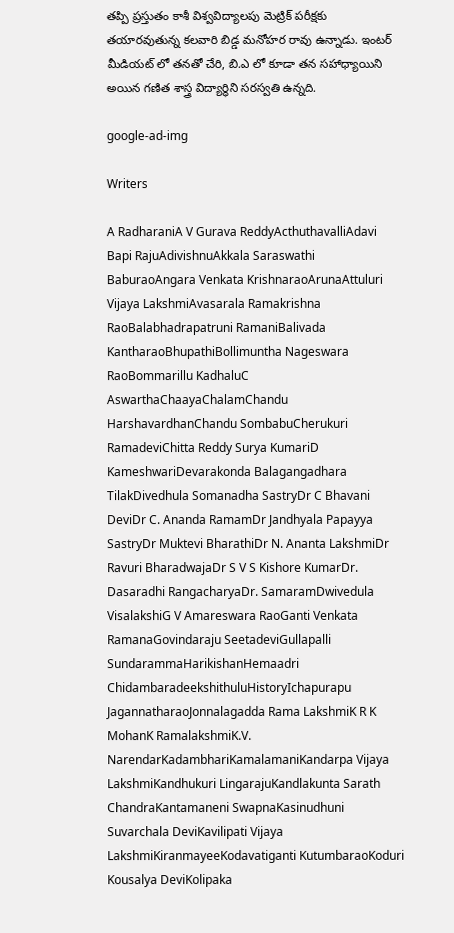తప్పి ప్రస్తుతం కాశీ విశ్వవిద్యాలపు మెట్రిక్ పరీక్షకు తయారవుతున్న కలవారి బిడ్డ మనోహర రావు ఉన్నాడు. ఇంటర్ మీడియట్ లో తనతో చేరి, బి.ఎ లో కూడా తన సహాధ్యాయిని అయిన గణిత శాస్త్ర విద్యార్ధిని సరస్వతి ఉన్నది.

google-ad-img

Writers

A RadharaniA V Gurava ReddyActhuthavalliAdavi Bapi RajuAdivishnuAkkala Saraswathi BaburaoAngara Venkata KrishnaraoArunaAttuluri Vijaya LakshmiAvasarala Ramakrishna RaoBalabhadrapatruni RamaniBalivada KantharaoBhupathiBollimuntha Nageswara RaoBommarillu KadhaluC AswarthaChaayaChalamChandu HarshavardhanChandu SombabuCherukuri RamadeviChitta Reddy Surya KumariD KameshwariDevarakonda Balagangadhara TilakDivedhula Somanadha SastryDr C Bhavani DeviDr C. Ananda RamamDr Jandhyala Papayya SastryDr Muktevi BharathiDr N. Ananta LakshmiDr Ravuri BharadwajaDr S V S Kishore KumarDr. Dasaradhi RangacharyaDr. SamaramDwivedula VisalakshiG V Amareswara RaoGanti Venkata RamanaGovindaraju SeetadeviGullapalli SundarammaHarikishanHemaadri ChidambaradeekshithuluHistoryIchapurapu JagannatharaoJonnalagadda Rama LakshmiK R K MohanK RamalakshmiK.V. NarendarKadambhariKamalamaniKandarpa Vijaya LakshmiKandhukuri LingarajuKandlakunta Sarath ChandraKantamaneni SwapnaKasinudhuni Suvarchala DeviKavilipati Vijaya LakshmiKiranmayeeKodavatiganti KutumbaraoKoduri Kousalya DeviKolipaka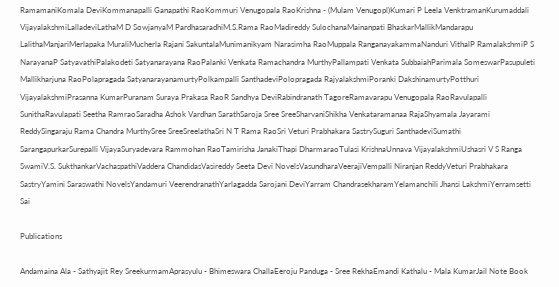RamamaniKomala DeviKommanapalli Ganapathi RaoKommuri Venugopala RaoKrishna - (Mulam Venugopl)Kumari P Leela VenktramanKurumaddali VijayalakshmiLalladeviLathaM D SowjanyaM PardhasaradhiM.S.Rama RaoMadireddy SulochanaMainanpati BhaskarMallikMandarapu LalithaManjariMerlapaka MuraliMucherla Rajani SakuntalaMunimanikyam Narasimha RaoMuppala RanganayakammaNanduri VithalP RamalakshmiP S NarayanaP SatyavathiPalakodeti Satyanarayana RaoPalanki Venkata Ramachandra MurthyPallampati Venkata SubbaiahParimala SomeswarPasupuleti Mallikharjuna RaoPolapragada SatyanarayanamurtyPolkampalli SanthadeviPolopragada RajyalakshmiPoranki DakshinamurtyPotthuri VijayalakshmiPrasanna KumarPuranam Suraya Prakasa RaoR Sandhya DeviRabindranath TagoreRamavarapu Venugopala RaoRavulapalli SunithaRavulapati Seetha RamraoSaradha Ashok Vardhan SarathSaroja Sree SreeSharvaniShikha Venkataramanaa RajaShyamala Jayarami ReddySingaraju Rama Chandra MurthySree SreeSreelathaSri N T Rama RaoSri Veturi Prabhakara SastrySuguri SanthadeviSumathi SarangapurkarSurepalli VijayaSuryadevara Rammohan RaoTamirisha JanakiThapi DharmaraoTulasi KrishnaUnnava VijayalakshmiUshasri V S Ranga SwamiV.S. SukthankarVachaspathiVaddera ChandidasVasireddy Seeta Devi NovelsVasundharaVeerajiVempalli Niranjan ReddyVeturi Prabhakara SastryYamini Saraswathi NovelsYandamuri VeerendranathYarlagadda Sarojani DeviYarram ChandrasekharamYelamanchili Jhansi LakshmiYerramsetti Sai

Publications

Andamaina Ala - Sathyajit Rey SreekurmamAprasyulu - Bhimeswara ChallaEeroju Panduga - Sree RekhaEmandi Kathalu - Mala KumarJail Note Book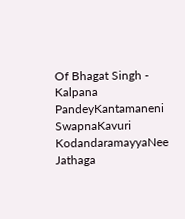Of Bhagat Singh - Kalpana PandeyKantamaneni SwapnaKavuri KodandaramayyaNee Jathaga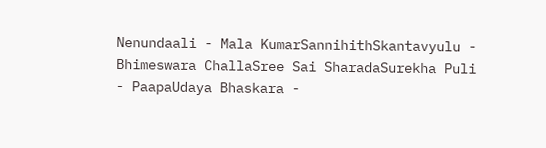Nenundaali - Mala KumarSannihithSkantavyulu - Bhimeswara ChallaSree Sai SharadaSurekha Puli - PaapaUdaya Bhaskara -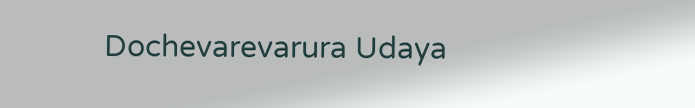Dochevarevarura Udaya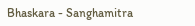Bhaskara - Sanghamitra